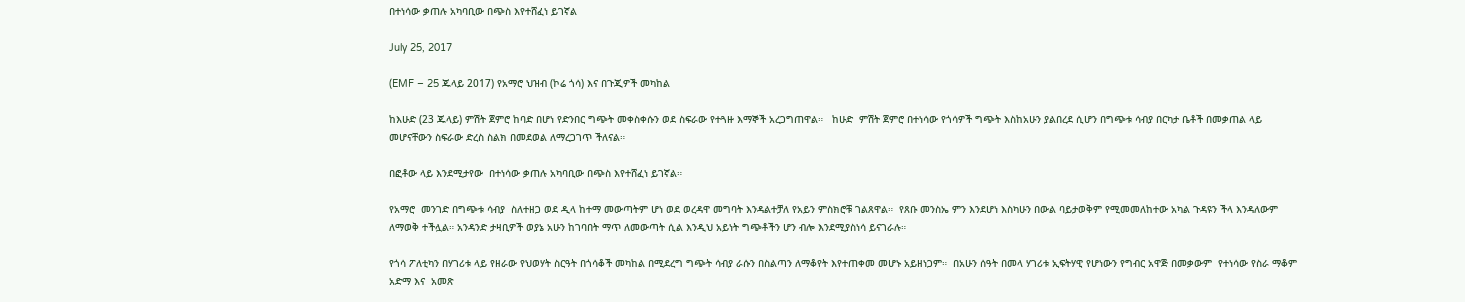በተነሳው ቃጠሉ አካባቢው በጭስ እየተሸፈነ ይገኛል

July 25, 2017

(EMF – 25 ጁላይ 2017) የአማሮ ህዝብ (ኮሬ ጎሳ) እና በጉጂዎች መካከል

ከእሁድ (23 ጁላይ) ምሽት ጀምሮ ከባድ በሆነ የድንበር ግጭት መቀስቀሱን ወደ ስፍራው የተጓዙ እማኞች አረጋግጠዋል።   ከሁድ  ምሽት ጀምሮ በተነሳው የጎሳዎች ግጭት እስከአሁን ያልበረደ ሲሆን በግጭቱ ሳብያ በርካታ ቤቶች በመቃጠል ላይ መሆናቸውን ስፍራው ድረስ ስልክ በመደወል ለማረጋገጥ ችለናል።

በፎቶው ላይ እንደሚታየው  በተነሳው ቃጠሉ አካባቢው በጭስ እየተሸፈነ ይገኛል።

የአማሮ  መንገድ በግጭቱ ሳብያ  ስለተዘጋ ወደ ዲላ ከተማ መውጣትም ሆነ ወደ ወረዳዋ መግባት እንዳልተቻለ የአይን ምስክሮቹ ገልጸዋል።  የጸቡ መንስኤ ምን እንደሆነ እስካሁን በውል ባይታወቅም የሚመመለከተው አካል ጉዳዩን ችላ እንዳለውም ለማወቅ ተችሏል። አንዳንድ ታዛቢዎች ወያኔ አሁን ከገባበት ማጥ ለመውጣት ሲል እንዲህ አይነት ግጭቶችን ሆን ብሎ እንደሚያስነሳ ይናገራሉ።

የጎሳ ፖለቲካን በሃገሪቱ ላይ የዘራው የህወሃት ስርዓት በጎሳቆች መካከል በሚደረግ ግጭት ሳብያ ራሱን በስልጣን ለማቆየት እየተጠቀመ መሆኑ አይዘነጋም።  በአሁን ሰዓት በመላ ሃገሪቱ ኢፍትሃዊ የሆነውን የግብር አዋጅ በመቃውም  የተነሳው የስራ ማቆም  አድማ እና  አመጽ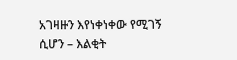አገዛዙን እየነቀነቀው የሚገኝ ሲሆን – እልቂት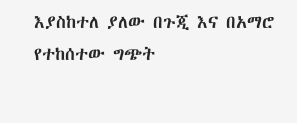እያስከተለ ያለው በጉጂ እና በአማሮ የተከሰተው ግጭት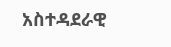አስተዳደራዊ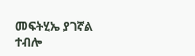መፍትሂኤ ያገኛል ተብሎ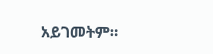አይገመትም።